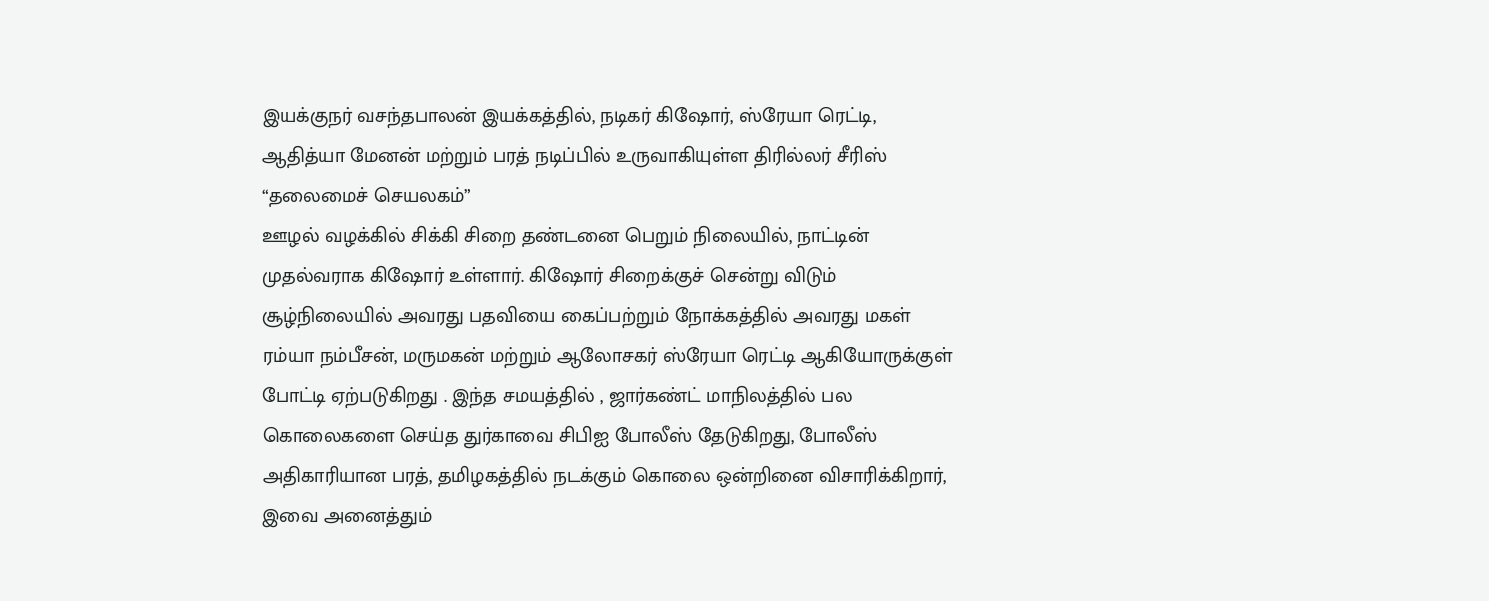இயக்குநர் வசந்தபாலன் இயக்கத்தில், நடிகர் கிஷோர், ஸ்ரேயா ரெட்டி, ஆதித்யா மேனன் மற்றும் பரத் நடிப்பில் உருவாகியுள்ள திரில்லர் சீரிஸ் “தலைமைச் செயலகம்”
ஊழல் வழக்கில் சிக்கி சிறை தண்டனை பெறும் நிலையில், நாட்டின் முதல்வராக கிஷோர் உள்ளார். கிஷோர் சிறைக்குச் சென்று விடும் சூழ்நிலையில் அவரது பதவியை கைப்பற்றும் நோக்கத்தில் அவரது மகள் ரம்யா நம்பீசன், மருமகன் மற்றும் ஆலோசகர் ஸ்ரேயா ரெட்டி ஆகியோருக்குள் போட்டி ஏற்படுகிறது . இந்த சமயத்தில் , ஜார்கண்ட் மாநிலத்தில் பல கொலைகளை செய்த துர்காவை சிபிஐ போலீஸ் தேடுகிறது, போலீஸ் அதிகாரியான பரத், தமிழகத்தில் நடக்கும் கொலை ஒன்றினை விசாரிக்கிறார், இவை அனைத்தும்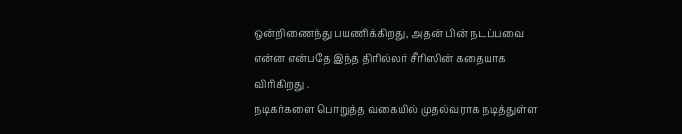ஒன்றிணைந்து பயணிக்கிறது, அதன் பின் நடப்பவை என்ன என்பதே இந்த திரில்லர் சீரிஸின் கதையாக விரிகிறது .
நடிகர்களை பொறுத்த வகையில் முதல்வராக நடித்துள்ள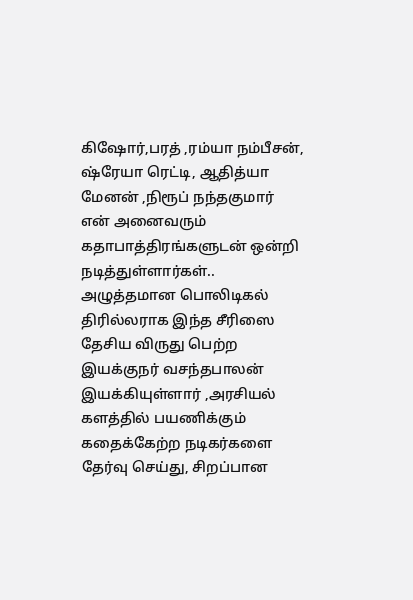கிஷோர்,பரத் ,ரம்யா நம்பீசன், ஷ்ரேயா ரெட்டி, ஆதித்யா மேனன் ,நிரூப் நந்தகுமார் என் அனைவரும் கதாபாத்திரங்களுடன் ஒன்றி நடித்துள்ளார்கள்..
அழுத்தமான பொலிடிகல் திரில்லராக இந்த சீரிஸை தேசிய விருது பெற்ற இயக்குநர் வசந்தபாலன் இயக்கியுள்ளார் ,அரசியல் களத்தில் பயணிக்கும் கதைக்கேற்ற நடிகர்களை தேர்வு செய்து, சிறப்பான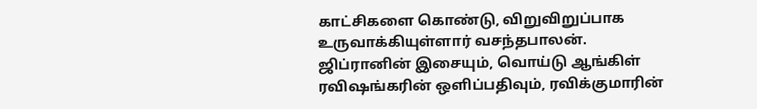காட்சிகளை கொண்டு, விறுவிறுப்பாக உருவாக்கியுள்ளார் வசந்தபாலன்.
ஜிப்ரானின் இசையும், வொய்டு ஆங்கிள் ரவிஷங்கரின் ஒளிப்பதிவும், ரவிக்குமாரின்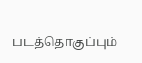படத்தொகுப்பும்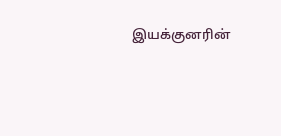இயக்குனரின்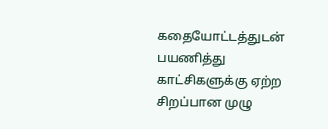கதையோட்டத்துடன் பயணித்து காட்சிகளுக்கு ஏற்ற சிறப்பான முழு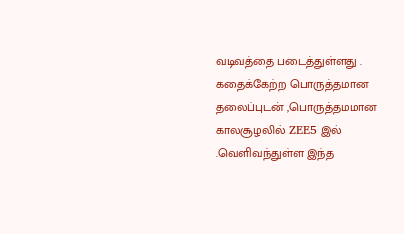வடிவத்தை படைத்துள்ளது .
கதைக்கேற்ற பொருத்தமான தலைப்புடன் ,பொருத்தமமான காலசூழலில் ZEE5 இல் .வெளிவந்துள்ள இந்த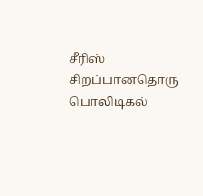சீரிஸ் சிறப்பானதொரு பொலிடிகல்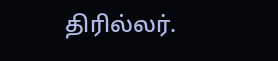திரில்லர்.